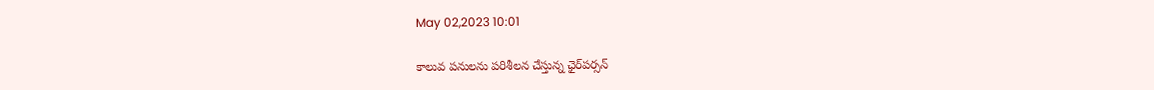May 02,2023 10:01

కాలువ పనులను పరిశీలన చేస్తున్న ఛైర్‌పర్సన్‌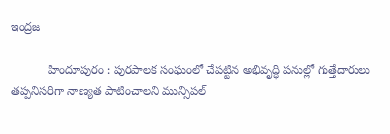ఇంద్రజ

           హిందూపురం : పురపాలక సంఘంలో చేపట్టిన అభివృద్ధి పనుల్లో గుత్తేదారులు తప్పనిసరిగా నాణ్యత పాటించాలని మున్సిపల్‌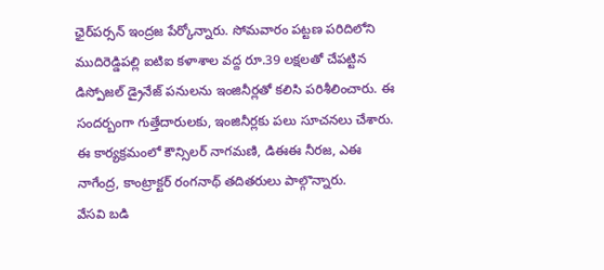ఛైర్‌పర్సన్‌ ఇంద్రజ పేర్కోన్నారు. సోమవారం పట్టణ పరిదిలోని ముదిరెడ్డిపల్లి ఐటిఐ కళాశాల వద్ద రూ.39 లక్షలతో చేపట్టిన డిస్పోజల్‌ డ్రైనేజ్‌ పనులను ఇంజినీర్లతో కలిసి పరిశీలించారు. ఈ సందర్బంగా గుత్తేదారులకు, ఇంజినీర్లకు పలు సూచనలు చేశారు. ఈ కార్యక్రమంలో కౌన్సిలర్‌ నాగమణి, డిఈఈ నీరజ, ఎఈ నాగేంద్ర, కాంట్రాక్టర్‌ రంగనాథ్‌ తదితరులు పాల్గొన్నారు.
వేసవి బడి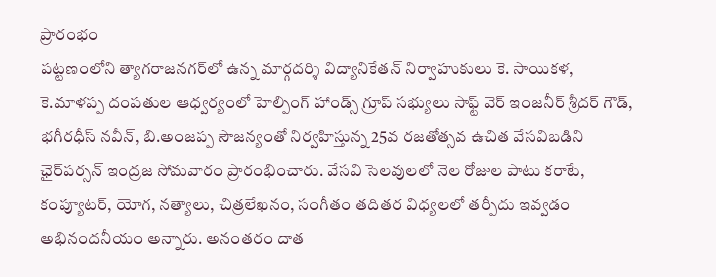ప్రారంభం
పట్టణంలోని త్యాగరాజనగర్‌లో ఉన్న మార్గదర్శి విద్యానికేతన్‌ నిర్వాహుకులు కె. సాయికళ, కె.మాళప్ప దంపతుల ఆధ్వర్యంలో హెల్పింగ్‌ హాండ్స్‌ గ్రూప్‌ సభ్యులు సాఫ్ట్‌ వెర్‌ ఇంజనీర్‌ శ్రీదర్‌ గౌడ్‌, భగీరధీస్‌ నవీన్‌, బి.అంజప్ప సౌజన్యంతో నిర్వహిస్తున్న 25వ రజతోత్సవ ఉచిత వేసవిబడిని ఛైర్‌పర్సన్‌ ఇంద్రజ సోమవారం ప్రారంభించారు. వేసవి సెలవులలో నెల రోజుల పాటు కరాటే, కంప్యూటర్‌, యోగ, నత్యాలు, చిత్రలేఖనం, సంగీతం తదితర విధ్యలలో తర్పీదు ఇవ్వడం అభినందనీయం అన్నారు. అనంతరం దాత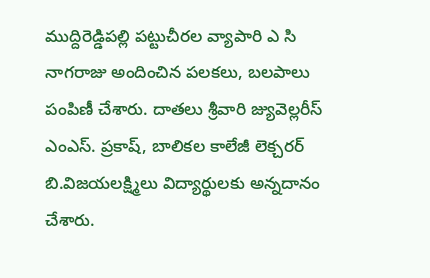ముద్దిరెడ్డిపల్లి పట్టుచీరల వ్యాపారి ఎ సి నాగరాజు అందించిన పలకలు, బలపాలు పంపిణీ చేశారు. దాతలు శ్రీవారి జ్యువెల్లరీస్‌ ఎంఎస్‌. ప్రకాష్‌, బాలికల కాలేజీ లెక్చరర్‌ బి.విజయలక్ష్మిలు విద్యార్థులకు అన్నదానం చేశారు.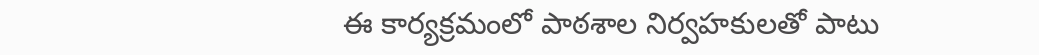ఈ కార్యక్రమంలో పాఠశాల నిర్వహకులతో పాటు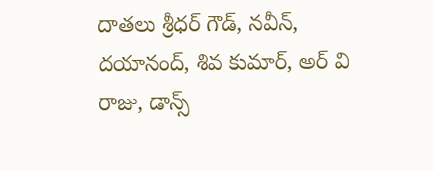దాతలు శ్రీధర్‌ గౌడ్‌, నవీన్‌, దయానంద్‌, శివ కుమార్‌, అర్‌ వి రాజు, డాన్స్‌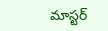మాస్టర్‌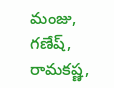మంజు, గణేష్‌, రామకష్ణ,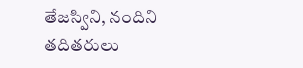తేజస్విని, నందిని తదితరులు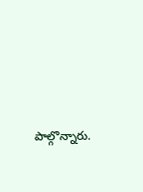పాల్గొన్నారు.